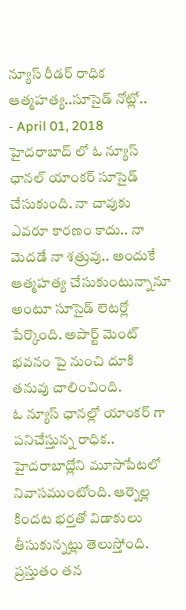న్యూస్ రీడర్ రాధిక ఆత్మహత్య..సూసైడ్ నోట్లో..
- April 01, 2018
హైదరాబాద్ లో ఓ న్యూస్ ఛానల్ యాంకర్ సూసైడ్ చేసుకుంది. నా చావుకు ఎవరూ కారణం కాదు.. నా మెదడే నా శత్రువు.. అందుకే ఆత్మహత్య చేసుకుంటున్నానూ అంటూ సూసైడ్ లెటర్లో పేర్కొంది. అపార్ట్ మెంట్ భవనం పై నుంచి దూకి తనువు చాలించింది.
ఓ న్యూస్ ఛానల్లో యాంకర్ గా పనిచేస్తున్న రాధిక.. హైదరాబాద్లోని మూసాపేటలో నివాసముంటోంది. ఆర్నెల్ల కిందట భర్తతో విడాకులు తీసుకున్నట్లు తెలుస్తోంది. ప్రస్తుతం తన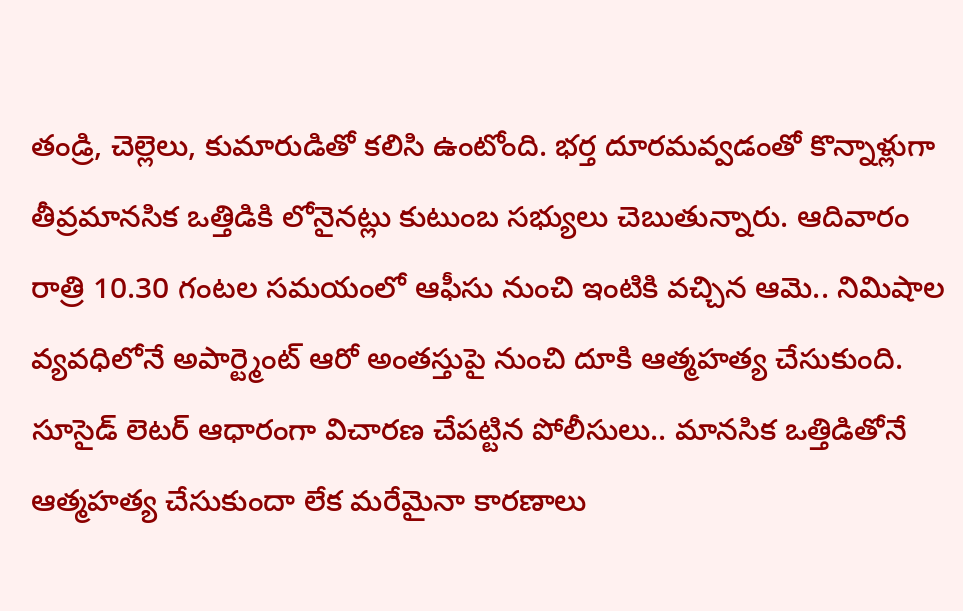తండ్రి, చెల్లెలు, కుమారుడితో కలిసి ఉంటోంది. భర్త దూరమవ్వడంతో కొన్నాళ్లుగా తీవ్రమానసిక ఒత్తిడికి లోనైనట్లు కుటుంబ సభ్యులు చెబుతున్నారు. ఆదివారం రాత్రి 10.30 గంటల సమయంలో ఆఫీసు నుంచి ఇంటికి వచ్చిన ఆమె.. నిమిషాల వ్యవధిలోనే అపార్ట్మెంట్ ఆరో అంతస్తుపై నుంచి దూకి ఆత్మహత్య చేసుకుంది.
సూసైడ్ లెటర్ ఆధారంగా విచారణ చేపట్టిన పోలీసులు.. మానసిక ఒత్తిడితోనే ఆత్మహత్య చేసుకుందా లేక మరేమైనా కారణాలు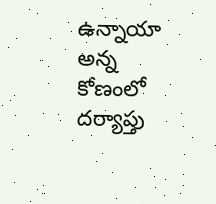ఉన్నాయా అన్న కోణంలో దర్యాప్తు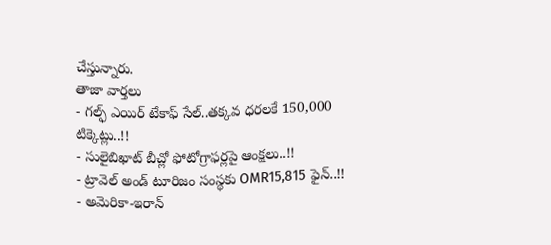చేస్తున్నారు.
తాజా వార్తలు
- గల్ఫ్ ఎయిర్ టేకాఫ్ సేల్..తక్కవ ధరలకే 150,000 టిక్కెట్లు..!!
- సులైబిఖాట్ బీచ్లో ఫోటోగ్రాఫర్లపై ఆంక్షలు..!!
- ట్రావెల్ అండ్ టూరిజం సంస్థకు OMR15,815 ఫైన్..!!
- అమెరికా-ఇరాన్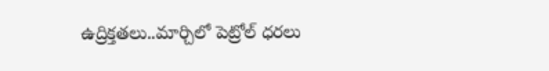ఉద్రిక్తతలు..మార్చిలో పెట్రోల్ ధరలు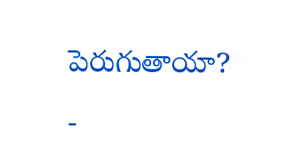పెరుగుతాయా?
-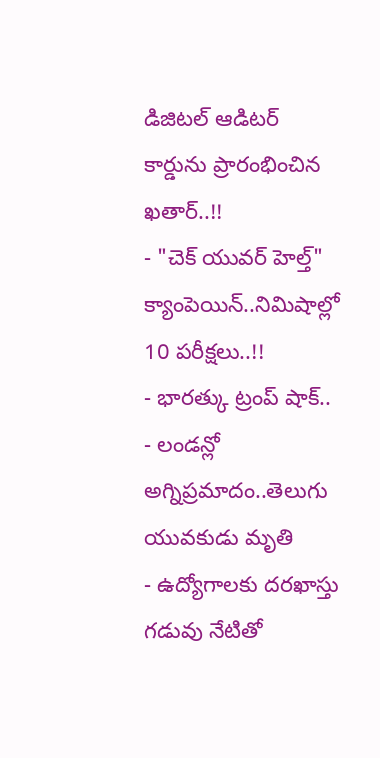డిజిటల్ ఆడిటర్ కార్డును ప్రారంభించిన ఖతార్..!!
- "చెక్ యువర్ హెల్త్" క్యాంపెయిన్..నిమిషాల్లో 10 పరీక్షలు..!!
- భారత్కు ట్రంప్ షాక్..
- లండన్లో అగ్నిప్రమాదం..తెలుగు యువకుడు మృతి
- ఉద్యోగాలకు దరఖాస్తు గడువు నేటితో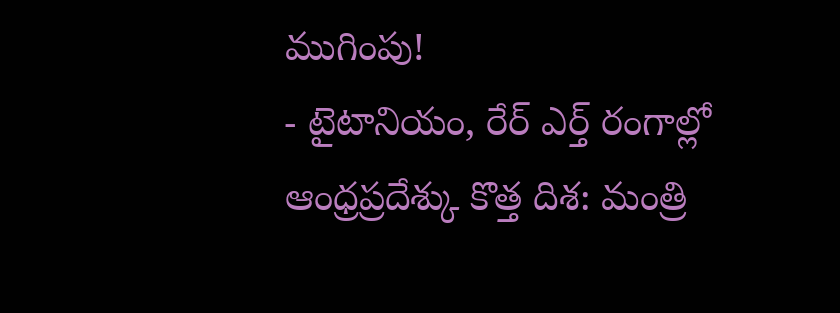ముగింపు!
- టైటానియం, రేర్ ఎర్త్ రంగాల్లో ఆంధ్రప్రదేశ్కు కొత్త దిశ: మంత్రి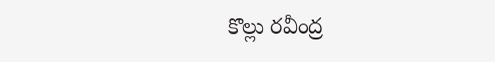కొల్లు రవీంద్ర